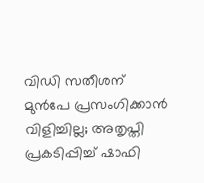വിഡി സതീശന് മുൻപേ പ്രസംഗിക്കാൻ വിളിച്ചില്ല; അതൃപ്തി പ്രകടിപ്പിച്ച് ഷാഫി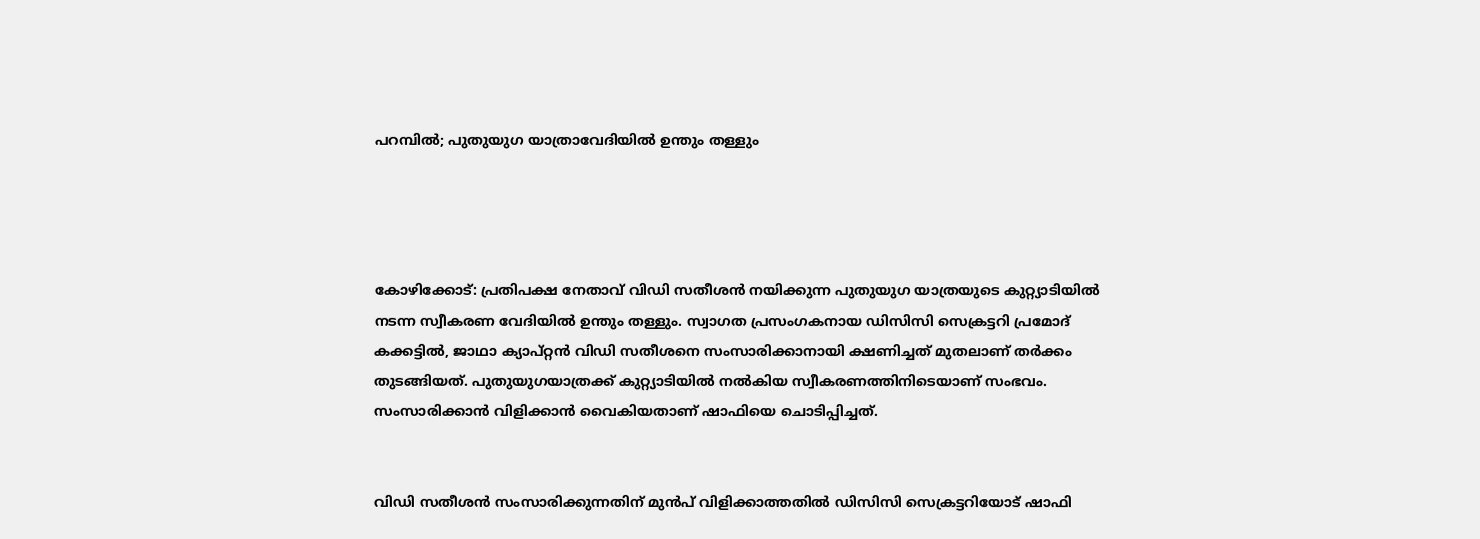പറമ്പിൽ; പുതുയുഗ യാത്രാവേദിയിൽ ഉന്തും തള്ളും




കോഴിക്കോട്: പ്രതിപക്ഷ നേതാവ് വിഡി സതീശൻ നയിക്കുന്ന പുതുയുഗ യാത്രയുടെ കുറ്റ്യാടിയിൽ നടന്ന സ്വീകരണ വേദിയിൽ ഉന്തും തള്ളും. സ്വാഗത പ്രസംഗകനായ ഡിസിസി സെക്രട്ടറി പ്രമോദ് കക്കട്ടിൽ, ജാഥാ ക്യാപ്റ്റൻ വിഡി സതീശനെ സംസാരിക്കാനായി ക്ഷണിച്ചത് മുതലാണ് തർക്കം തുടങ്ങിയത്. പുതുയുഗയാത്രക്ക് കുറ്റ്യാടിയിൽ നൽകിയ സ്വീകരണത്തിനിടെയാണ് സംഭവം. സംസാരിക്കാൻ വിളിക്കാൻ വൈകിയതാണ് ഷാഫിയെ ചൊടിപ്പിച്ചത്.


വിഡി സതീശൻ സംസാരിക്കുന്നതിന് മുൻപ് വിളിക്കാത്തതിൽ ഡിസിസി സെക്രട്ടറിയോട് ഷാഫി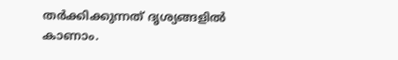തർക്കിക്കുന്നത് ദൃശ്യങ്ങളിൽ കാണാം.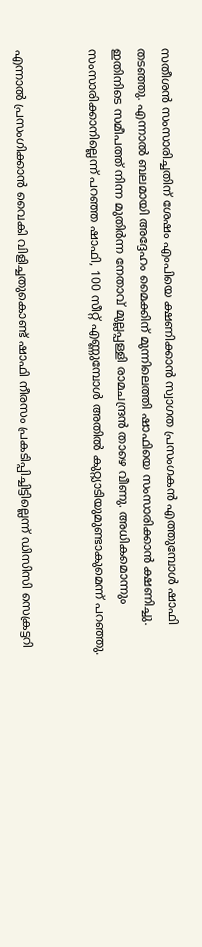സതീശൻ സംസാരിച്ചതിന് ശേഷം എംപിയെ ക്ഷണിക്കാൻ സ്വാഗത പ്രസംഗകൻ എത്തുമ്പോൾ ഷാഫി തടഞ്ഞു. എന്നാൽ ബലമായി അദ്ദേഹം മൈക്കിന് മുന്നിലെത്തി ഷാഫിയെ സംസാരിക്കാൻ ക്ഷണിച്ചു. ഇതിനിടെ സമീപത്ത് നിന്ന മുതിർന്ന നേതാവ് മുല്ലപ്പള്ളി രാമചന്ദ്രൻ താഴെ വീണു. അധികമൊന്നും സംസാരിക്കാനില്ലെന്ന് പറഞ്ഞ ഷാഫി, 100 സീറ്റ് എണ്ണുമ്പോൾ അതിൽ കുറ്റ്യാടിയുമുണ്ടാകുമെന്ന് പറഞ്ഞു.


എന്നാൽ പ്രസംഗിക്കാൻ വൈകി വിളിച്ചതുകൊണ്ട് ഷാഫി നീരസം പ്രകടിപ്പിച്ചിട്ടില്ലെന്ന് ഡിസിസി സെക്രട്ടറി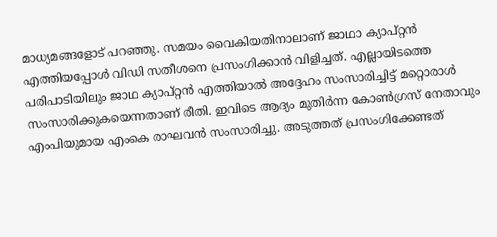മാധ്യമങ്ങളോട് പറഞ്ഞു. സമയം വൈകിയതിനാലാണ് ജാഥാ ക്യാപ്റ്റൻ എത്തിയപ്പോൾ വിഡി സതീശനെ പ്രസംഗിക്കാൻ വിളിച്ചത്. എല്ലായിടത്തെ പരിപാടിയിലും ജാഥ ക്യാപ്റ്റൻ എത്തിയാൽ അദ്ദേഹം സംസാരിച്ചിട്ട് മറ്റൊരാൾ സംസാരിക്കുകയെന്നതാണ് രീതി. ഇവിടെ ആദ്യം മുതിർന്ന കോൺഗ്രസ് നേതാവും എംപിയുമായ എംകെ രാഘവൻ സംസാരിച്ചു. അടുത്തത് പ്രസംഗിക്കേണ്ടത്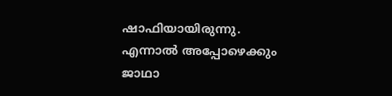ഷാഫിയായിരുന്നു. എന്നാൽ അപ്പോഴെക്കും ജാഥാ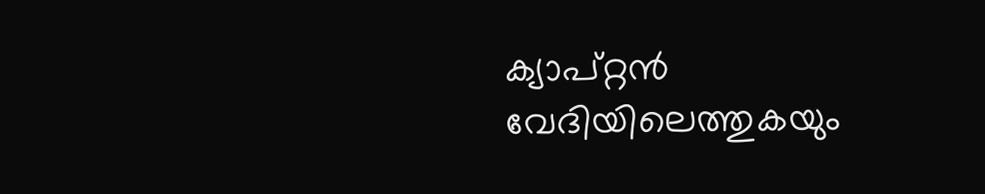ക്യാപ്റ്റൻ വേദിയിലെത്തുകയും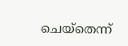ചെയ്‌തെന്ന്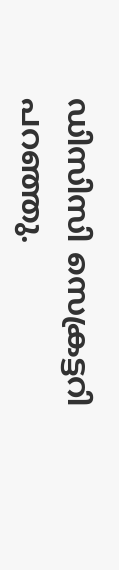ഡിസിസി സെക്രട്ടറി പറഞ്ഞു.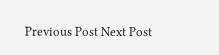Previous Post Next Post